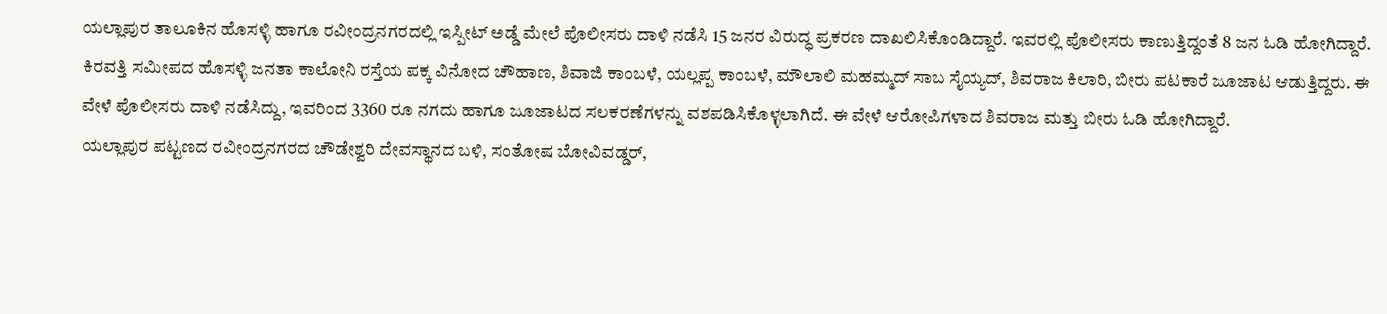ಯಲ್ಲಾಪುರ ತಾಲೂಕಿನ ಹೊಸಳ್ಳಿ ಹಾಗೂ ರವೀಂದ್ರನಗರದಲ್ಲಿ ಇಸ್ಪೀಟ್ ಅಡ್ಡೆ ಮೇಲೆ ಪೊಲೀಸರು ದಾಳಿ ನಡೆಸಿ 15 ಜನರ ವಿರುದ್ಧ ಪ್ರಕರಣ ದಾಖಲಿಸಿಕೊಂಡಿದ್ದಾರೆ. ಇವರಲ್ಲಿ ಪೊಲೀಸರು ಕಾಣುತ್ತಿದ್ದಂತೆ 8 ಜನ ಓಡಿ ಹೋಗಿದ್ದಾರೆ.
ಕಿರವತ್ತಿ ಸಮೀಪದ ಹೊಸಳ್ಳಿ ಜನತಾ ಕಾಲೋನಿ ರಸ್ತೆಯ ಪಕ್ಕ ವಿನೋದ ಚೌಹಾಣ, ಶಿವಾಜಿ ಕಾಂಬಳೆ, ಯಲ್ಲಪ್ಪ ಕಾಂಬಳೆ, ಮೌಲಾಲಿ ಮಹಮ್ಮದ್ ಸಾಬ ಸೈಯ್ಯದ್, ಶಿವರಾಜ ಕಿಲಾರಿ, ಬೀರು ಪಟಕಾರೆ ಜೂಜಾಟ ಆಡುತ್ತಿದ್ದರು. ಈ ವೇಳೆ ಪೊಲೀಸರು ದಾಳಿ ನಡೆಸಿದ್ದು, ಇವರಿಂದ 3360 ರೂ ನಗದು ಹಾಗೂ ಜೂಜಾಟದ ಸಲಕರಣೆಗಳನ್ನು ವಶಪಡಿಸಿಕೊಳ್ಳಲಾಗಿದೆ. ಈ ವೇಳೆ ಆರೋಪಿಗಳಾದ ಶಿವರಾಜ ಮತ್ತು ಬೀರು ಓಡಿ ಹೋಗಿದ್ದಾರೆ.
ಯಲ್ಲಾಪುರ ಪಟ್ಟಣದ ರವೀಂದ್ರನಗರದ ಚೌಡೇಶ್ವರಿ ದೇವಸ್ಥಾನದ ಬಳಿ, ಸಂತೋಷ ಬೋವಿವಡ್ಡರ್,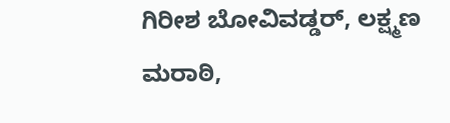ಗಿರೀಶ ಬೋವಿವಡ್ಡರ್, ಲಕ್ಷ್ಮಣ ಮರಾಠಿ,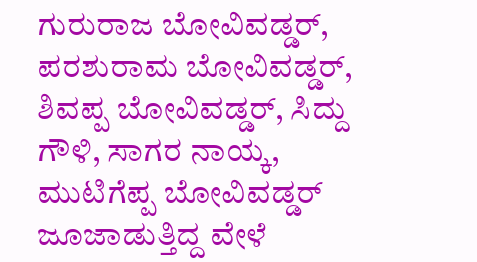ಗುರುರಾಜ ಬೋವಿವಡ್ಡರ್, ಪರಶುರಾಮ ಬೋವಿವಡ್ಡರ್, ಶಿವಪ್ಪ ಬೋವಿವಡ್ಡರ್, ಸಿದ್ದು ಗೌಳಿ, ಸಾಗರ ನಾಯ್ಕ, ಮುಟಿಗೆಪ್ಪ ಬೋವಿವಡ್ಡರ್ ಜೂಜಾಡುತ್ತಿದ್ದ ವೇಳೆ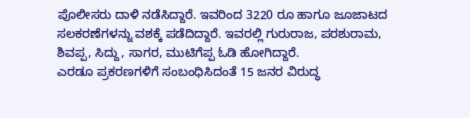ಪೊಲೀಸರು ದಾಳಿ ನಡೆಸಿದ್ದಾರೆ. ಇವರಿಂದ 3220 ರೂ ಹಾಗೂ ಜೂಜಾಟದ ಸಲಕರಣೆಗಳನ್ನು ವಶಕ್ಕೆ ಪಡೆದಿದ್ದಾರೆ. ಇವರಲ್ಲಿ ಗುರುರಾಜ, ಪರಶುರಾಮ, ಶಿವಪ್ಪ, ಸಿದ್ದು, ಸಾಗರ, ಮುಟಿಗೆಪ್ಪ ಓಡಿ ಹೋಗಿದ್ದಾರೆ.
ಎರಡೂ ಪ್ರಕರಣಗಳಿಗೆ ಸಂಬಂಧಿಸಿದಂತೆ 15 ಜನರ ವಿರುದ್ಧ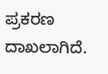ಪ್ರಕರಣ ದಾಖಲಾಗಿದೆ.